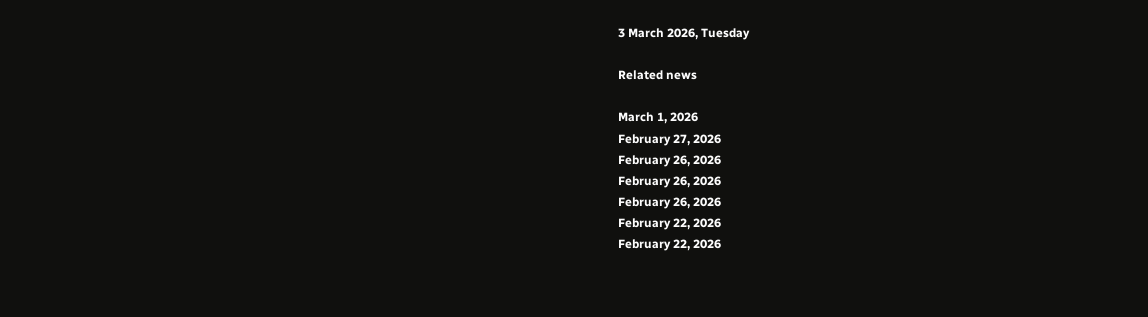3 March 2026, Tuesday

Related news

March 1, 2026
February 27, 2026
February 26, 2026
February 26, 2026
February 26, 2026
February 22, 2026
February 22, 2026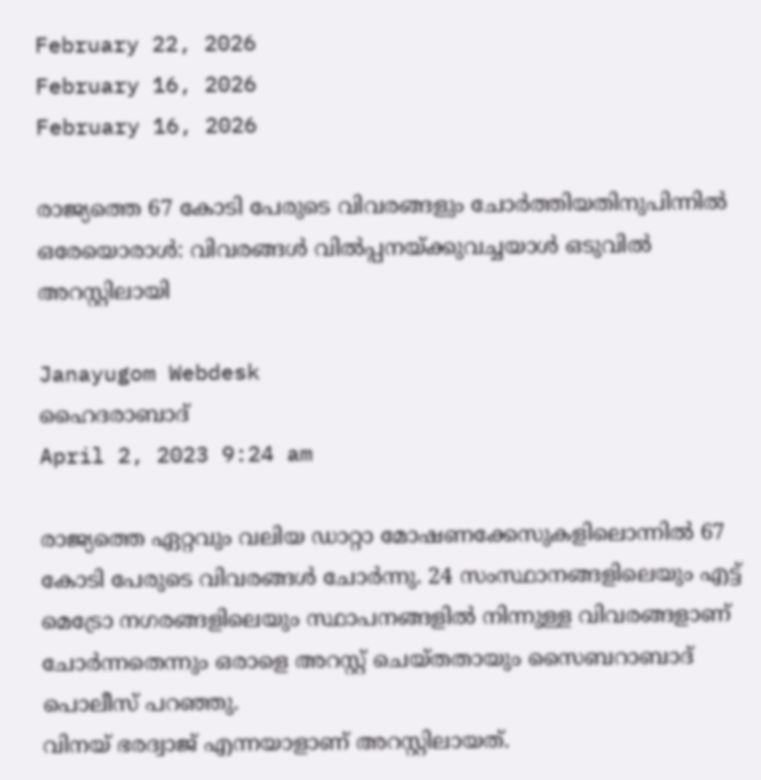February 22, 2026
February 16, 2026
February 16, 2026

രാജ്യത്തെ 67 കോടി പേരുടെ വിവരങ്ങളും ചോര്‍ത്തിയതിനുപിന്നില്‍ ഒരേയൊരാള്‍: വിവരങ്ങള്‍ വില്‍പ്പനയ്ക്കുവച്ചയാള്‍ ഒടുവില്‍ അറസ്റ്റിലായി

Janayugom Webdesk
ഹൈദരാബാദ്
April 2, 2023 9:24 am

രാജ്യത്തെ ഏറ്റവും വലിയ ഡാറ്റാ മോഷണക്കേസുകളിലൊന്നില്‍ 67 കോടി പേരുടെ വിവരങ്ങള്‍ ചോര്‍ന്നു. 24 സംസ്ഥാനങ്ങളിലെയും എട്ട് മെട്രോ നഗരങ്ങളിലെയും സ്ഥാപനങ്ങളില്‍ നിന്നുള്ള വിവരങ്ങളാണ് ചോര്‍ന്നതെന്നും ഒരാളെ അറസ്റ്റ് ചെയ്തതായും സൈബറാബാദ് പൊലീസ് പറഞ്ഞു.
വിനയ് ഭരദ്വാജ് എന്നയാളാണ് അറസ്റ്റിലായത്.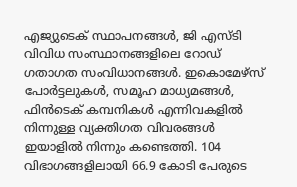എജ്യുടെക് സ്ഥാപനങ്ങള്‍, ജി എസ്‌ടി വിവിധ സംസ്ഥാനങ്ങളിലെ റോഡ് ഗതാഗത സംവിധാനങ്ങള്‍. ഇകൊമേഴ്സ് പോര്‍ട്ടലുകള്‍, സമൂഹ മാധ്യമങ്ങള്‍, ഫിന്‍ടെക് കമ്പനികള്‍ എന്നിവകളില്‍ നിന്നുള്ള വ്യക്തിഗത വിവരങ്ങള്‍ ഇയാളില്‍ നിന്നും കണ്ടെത്തി. 104 വിഭാഗങ്ങളിലായി 66.9 കോടി പേരുടെ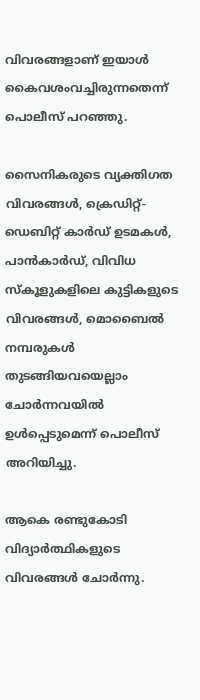വിവരങ്ങളാണ് ഇയാള്‍ കൈവശംവച്ചിരുന്നതെന്ന് പൊലീസ് പറഞ്ഞു.

സൈനികരുടെ വ്യക്തിഗത വിവരങ്ങള്‍, ക്രെഡിറ്റ്-ഡെബിറ്റ് കാര്‍ഡ് ഉടമകള്‍, പാന്‍കാര്‍ഡ്, വിവിധ സ്കൂളുകളിലെ കുട്ടികളുടെ വിവരങ്ങള്‍, മൊബൈല്‍ നമ്പരുകള്‍ തുടങ്ങിയവയെല്ലാം ചോര്‍ന്നവയില്‍ ഉള്‍പ്പെടുമെന്ന് പൊലീസ് അറിയിച്ചു.

ആകെ രണ്ടുകോടി വിദ്യാര്‍ത്ഥികളുടെ വിവരങ്ങള്‍ ചോര്‍ന്നു.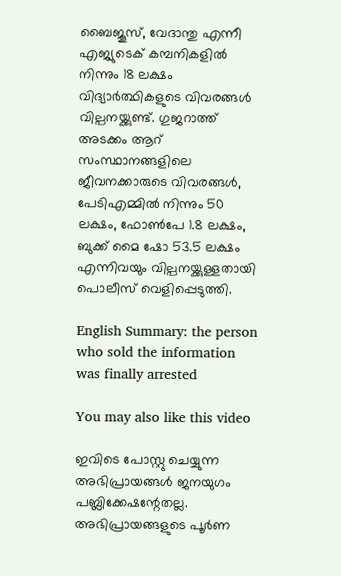ബൈജൂസ്, വേദാന്തു എന്നീ എജ്യുടെക് കമ്പനികളില്‍ നിന്നും 18 ലക്ഷം വിദ്യാര്‍ത്ഥികളുടെ വിവരങ്ങള്‍ വില്പനയ്ക്കുണ്ട്. ഗുജറാത്ത് അടക്കം ആറ് സംസ്ഥാനങ്ങളിലെ ജീവനക്കാരുടെ വിവരങ്ങള്‍, പേടിഎമ്മില്‍ നിന്നും 50 ലക്ഷം, ഫോണ്‍പേ 1.8 ലക്ഷം, ബുക്ക് മൈ ഷോ 53.5 ലക്ഷം എന്നിവയും വില്പനയ്ക്കുള്ളതായി പൊലീസ് വെളിപ്പെടുത്തി.

English Summary: the person who sold the information was finally arrested

You may also like this video

ഇവിടെ പോസ്റ്റു ചെയ്യുന്ന അഭിപ്രായങ്ങള്‍ ജനയുഗം പബ്ലിക്കേഷന്റേതല്ല. അഭിപ്രായങ്ങളുടെ പൂര്‍ണ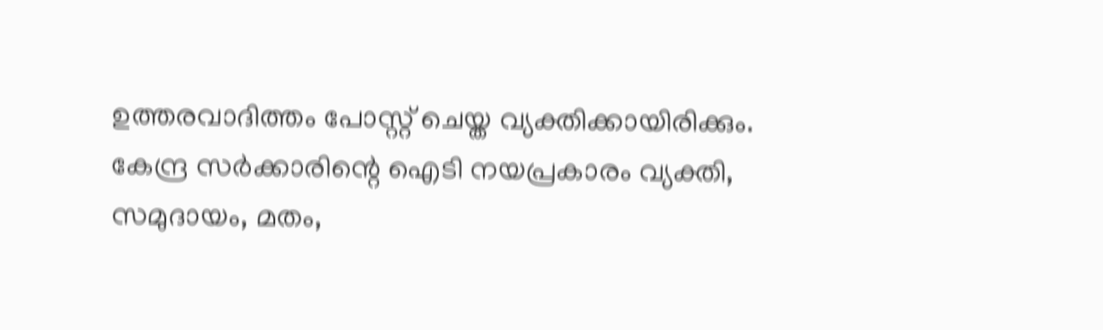ഉത്തരവാദിത്തം പോസ്റ്റ് ചെയ്ത വ്യക്തിക്കായിരിക്കും. കേന്ദ്ര സര്‍ക്കാരിന്റെ ഐടി നയപ്രകാരം വ്യക്തി, സമുദായം, മതം,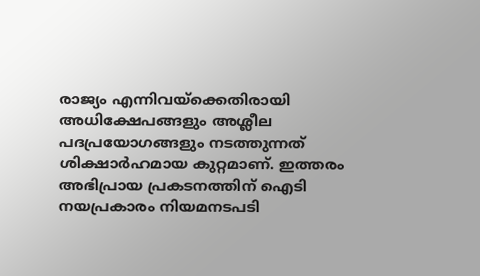രാജ്യം എന്നിവയ്‌ക്കെതിരായി അധിക്ഷേപങ്ങളും അശ്ലീല പദപ്രയോഗങ്ങളും നടത്തുന്നത് ശിക്ഷാര്‍ഹമായ കുറ്റമാണ്. ഇത്തരം അഭിപ്രായ പ്രകടനത്തിന് ഐടി നയപ്രകാരം നിയമനടപടി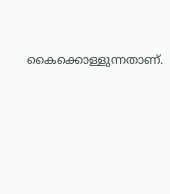കൈക്കൊള്ളുന്നതാണ്.